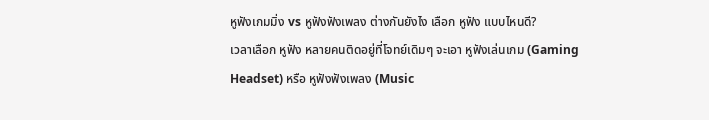หูฟังเกมมิ่ง vs หูฟังฟังเพลง ต่างกันยังไง เลือก หูฟัง แบบไหนดี?
เวลาเลือก หูฟัง หลายคนติดอยู่ที่โจทย์เดิมๆ จะเอา หูฟังเล่นเกม (Gaming Headset) หรือ หูฟังฟังเพลง (Music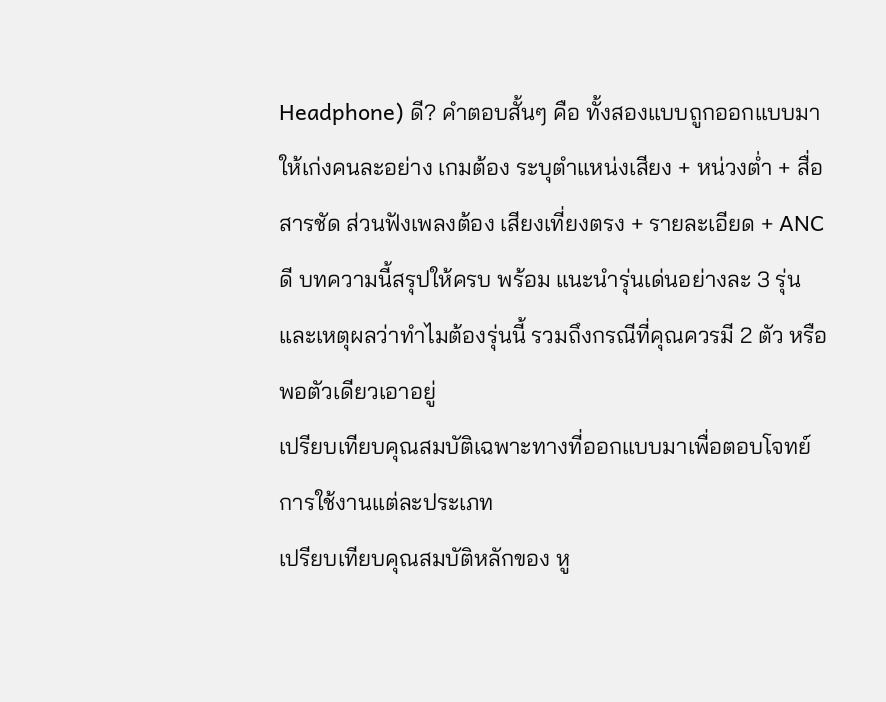Headphone) ดี? คำตอบสั้นๆ คือ ทั้งสองแบบถูกออกแบบมาให้เก่งคนละอย่าง เกมต้อง ระบุตำแหน่งเสียง + หน่วงต่ำ + สื่อสารชัด ส่วนฟังเพลงต้อง เสียงเที่ยงตรง + รายละเอียด + ANC ดี บทความนี้สรุปให้ครบ พร้อม แนะนำรุ่นเด่นอย่างละ 3 รุ่น และเหตุผลว่าทำไมต้องรุ่นนี้ รวมถึงกรณีที่คุณควรมี 2 ตัว หรือพอตัวเดียวเอาอยู่
เปรียบเทียบคุณสมบัติเฉพาะทางที่ออกแบบมาเพื่อตอบโจทย์การใช้งานแต่ละประเภท
เปรียบเทียบคุณสมบัติหลักของ หู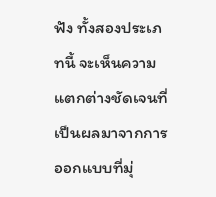ฟัง ทั้งสองประเภทนี้ จะเห็นความแตกต่างชัดเจนที่เป็นผลมาจากการออกแบบที่มุ่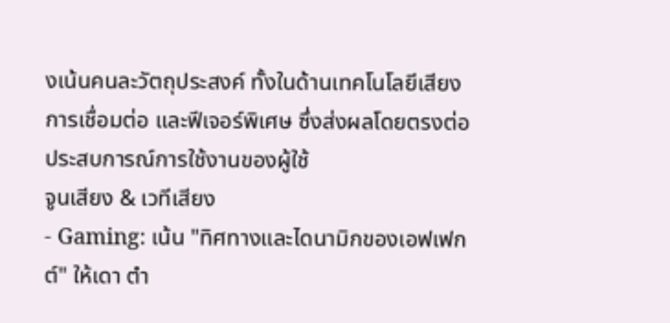งเน้นคนละวัตถุประสงค์ ทั้งในด้านเทคโนโลยีเสียง การเชื่อมต่อ และฟีเจอร์พิเศษ ซึ่งส่งผลโดยตรงต่อประสบการณ์การใช้งานของผู้ใช้
จูนเสียง & เวทีเสียง
- Gaming: เน้น "ทิศทางและไดนามิกของเอฟเฟกต์" ให้เดา ตำ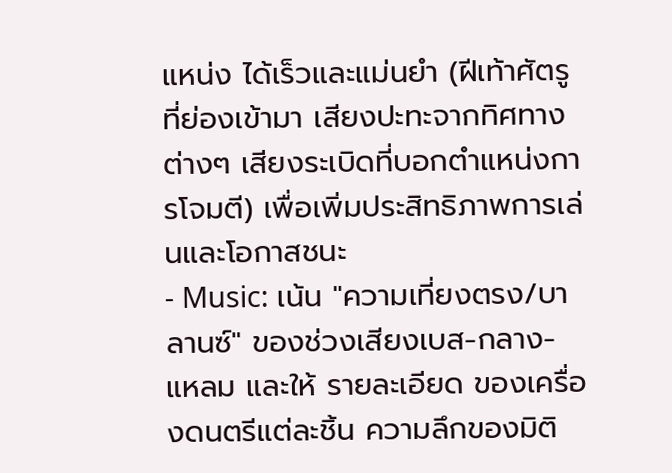แหน่ง ได้เร็วและแม่นยำ (ฝีเท้าศัตรูที่ย่องเข้ามา เสียงปะทะจากทิศทางต่างๆ เสียงระเบิดที่บอกตำแหน่งการโจมตี) เพื่อเพิ่มประสิทธิภาพการเล่นและโอกาสชนะ
- Music: เน้น "ความเที่ยงตรง/บาลานซ์" ของช่วงเสียงเบส-กลาง-แหลม และให้ รายละเอียด ของเครื่องดนตรีแต่ละชิ้น ความลึกของมิติ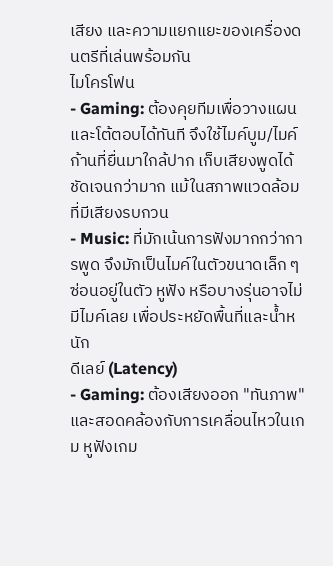เสียง และความแยกแยะของเครื่องดนตรีที่เล่นพร้อมกัน
ไมโครโฟน
- Gaming: ต้องคุยทีมเพื่อวางแผนและโต้ตอบได้ทันที จึงใช้ไมค์บูม/ไมค์ก้านที่ยื่นมาใกล้ปาก เก็บเสียงพูดได้ชัดเจนกว่ามาก แม้ในสภาพแวดล้อมที่มีเสียงรบกวน
- Music: ที่มักเน้นการฟังมากกว่าการพูด จึงมักเป็นไมค์ในตัวขนาดเล็ก ๆ ซ่อนอยู่ในตัว หูฟัง หรือบางรุ่นอาจไม่มีไมค์เลย เพื่อประหยัดพื้นที่และน้ำหนัก
ดีเลย์ (Latency)
- Gaming: ต้องเสียงออก "ทันภาพ" และสอดคล้องกับการเคลื่อนไหวในเกม หูฟังเกม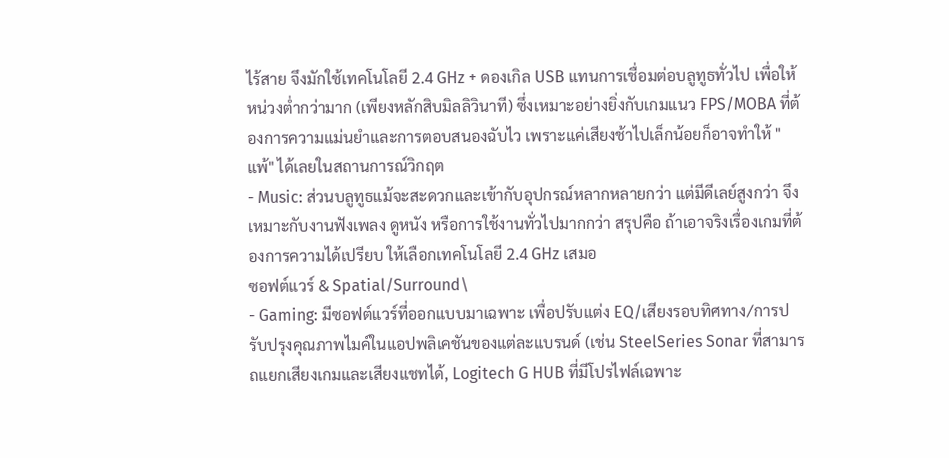ไร้สาย จึงมักใช้เทคโนโลยี 2.4 GHz + ดองเกิล USB แทนการเชื่อมต่อบลูทูธทั่วไป เพื่อให้หน่วงต่ำกว่ามาก (เพียงหลักสิบมิลลิวินาที) ซึ่งเหมาะอย่างยิ่งกับเกมแนว FPS/MOBA ที่ต้องการความแม่นยำและการตอบสนองฉับไว เพราะแค่เสียงช้าไปเล็กน้อยก็อาจทำให้ "แพ้" ได้เลยในสถานการณ์วิกฤต
- Music: ส่วนบลูทูธแม้จะสะดวกและเข้ากับอุปกรณ์หลากหลายกว่า แต่มีดีเลย์สูงกว่า จึงเหมาะกับงานฟังเพลง ดูหนัง หรือการใช้งานทั่วไปมากกว่า สรุปคือ ถ้าเอาจริงเรื่องเกมที่ต้องการความได้เปรียบ ให้เลือกเทคโนโลยี 2.4 GHz เสมอ
ซอฟต์แวร์ & Spatial/Surround\
- Gaming: มีซอฟต์แวร์ที่ออกแบบมาเฉพาะ เพื่อปรับแต่ง EQ/เสียงรอบทิศทาง/การปรับปรุงคุณภาพไมค์ในแอปพลิเคชันของแต่ละแบรนด์ (เช่น SteelSeries Sonar ที่สามารถแยกเสียงเกมและเสียงแชทได้, Logitech G HUB ที่มีโปรไฟล์เฉพาะ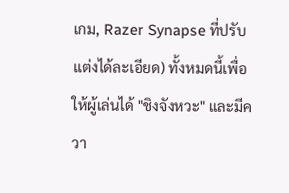เกม, Razer Synapse ที่ปรับแต่งได้ละเอียด) ทั้งหมดนี้เพื่อให้ผู้เล่นได้ "ชิงจังหวะ" และมีควา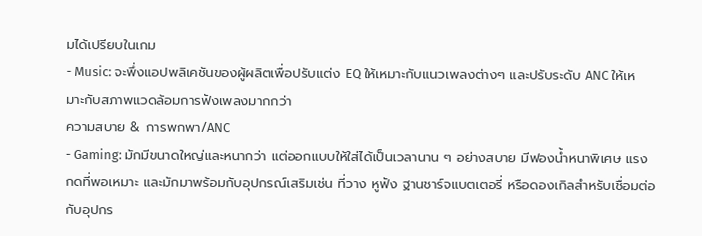มได้เปรียบในเกม
- Music: จะพึ่งแอปพลิเคชันของผู้ผลิตเพื่อปรับแต่ง EQ ให้เหมาะกับแนวเพลงต่างๆ และปรับระดับ ANC ให้เหมาะกับสภาพแวดล้อมการฟังเพลงมากกว่า
ความสบาย & การพกพา/ANC
- Gaming: มักมีขนาดใหญ่และหนากว่า แต่ออกแบบให้ใส่ได้เป็นเวลานาน ๆ อย่างสบาย มีฟองน้ำหนาพิเศษ แรงกดที่พอเหมาะ และมักมาพร้อมกับอุปกรณ์เสริมเช่น ที่วาง หูฟัง ฐานชาร์จแบตเตอรี่ หรือดองเกิลสำหรับเชื่อมต่อกับอุปกร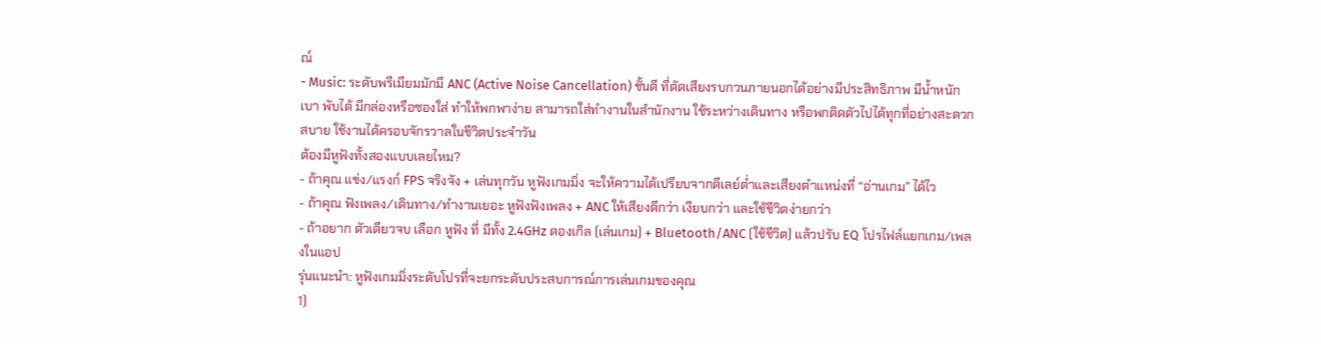ณ์
- Music: ระดับพรีเมียมมักมี ANC (Active Noise Cancellation) ชั้นดี ที่ตัดเสียงรบกวนภายนอกได้อย่างมีประสิทธิภาพ มีน้ำหนักเบา พับได้ มีกล่องหรือซองใส่ ทำให้พกพาง่าย สามารถใส่ทำงานในสำนักงาน ใช้ระหว่างเดินทาง หรือพกติดตัวไปได้ทุกที่อย่างสะดวกสบาย ใช้งานได้ครอบจักรวาลในชีวิตประจำวัน
ต้องมีหูฟังทั้งสองแบบเลยไหม?
- ถ้าคุณ แข่ง/แรงก์ FPS จริงจัง + เล่นทุกวัน หูฟังเกมมิ่ง จะให้ความได้เปรียบจากดีเลย์ต่ำและเสียงตำแหน่งที่ “อ่านเกม” ได้ไว
- ถ้าคุณ ฟังเพลง/เดินทาง/ทำงานเยอะ หูฟังฟังเพลง + ANC ให้เสียงดีกว่า เงียบกว่า และใช้ชีวิตง่ายกว่า
- ถ้าอยาก ตัวเดียวจบ เลือก หูฟัง ที่ มีทั้ง 2.4GHz ดองเกิล (เล่นเกม) + Bluetooth/ANC (ใช้ชีวิต) แล้วปรับ EQ โปรไฟล์แยกเกม/เพลงในแอป
รุ่นแนะนำ: หูฟังเกมมิ่งระดับโปรที่จะยกระดับประสบการณ์การเล่นเกมของคุณ
1)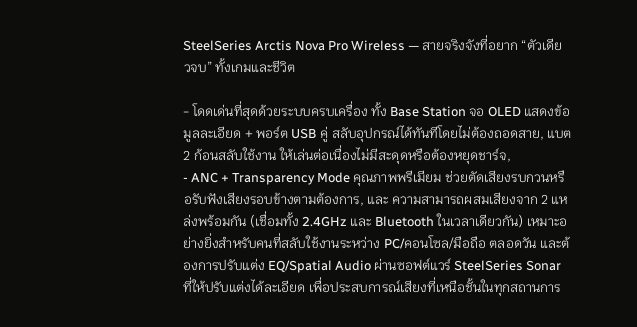SteelSeries Arctis Nova Pro Wireless — สายจริงจังที่อยาก “ตัวเดียวจบ” ทั้งเกมและชีวิต

- โดดเด่นที่สุดด้วยระบบครบเครื่อง ทั้ง Base Station จอ OLED แสดงข้อมูลละเอียด + พอร์ต USB คู่ สลับอุปกรณ์ได้ทันทีโดยไม่ต้องถอดสาย, แบต 2 ก้อนสลับใช้งาน ให้เล่นต่อเนื่องไม่มีสะดุดหรือต้องหยุดชาร์จ,
- ANC + Transparency Mode คุณภาพพรีเมียม ช่วยตัดเสียงรบกวนหรือรับฟังเสียงรอบข้างตามต้องการ, และ ความสามารถผสมเสียงจาก 2 แหล่งพร้อมกัน (เชื่อมทั้ง 2.4GHz และ Bluetooth ในเวลาเดียวกัน) เหมาะอย่างยิ่งสำหรับคนที่สลับใช้งานระหว่าง PC/คอนโซล/มือถือ ตลอดวัน และต้องการปรับแต่ง EQ/Spatial Audio ผ่านซอฟต์แวร์ SteelSeries Sonar ที่ให้ปรับแต่งได้ละเอียด เพื่อประสบการณ์เสียงที่เหนือชั้นในทุกสถานการ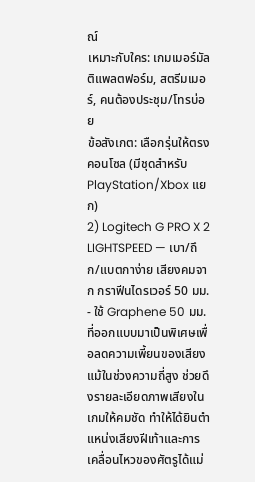ณ์
เหมาะกับใคร: เกมเมอร์มัลติแพลตฟอร์ม, สตรีมเมอร์, คนต้องประชุม/โทรบ่อย
ข้อสังเกต: เลือกรุ่นให้ตรงคอนโซล (มีชุดสำหรับ PlayStation/Xbox แยก)
2) Logitech G PRO X 2 LIGHTSPEED — เบา/ถึก/แบตกาง่าย เสียงคมจาก กราฟีนไดรเวอร์ 50 มม.
- ใช้ Graphene 50 มม. ที่ออกแบบมาเป็นพิเศษเพื่อลดความเพี้ยนของเสียงแม้ในช่วงความถี่สูง ช่วยดึงรายละเอียดภาพเสียงในเกมให้คมชัด ทำให้ได้ยินตำแหน่งเสียงฝีเท้าและการเคลื่อนไหวของศัตรูได้แม่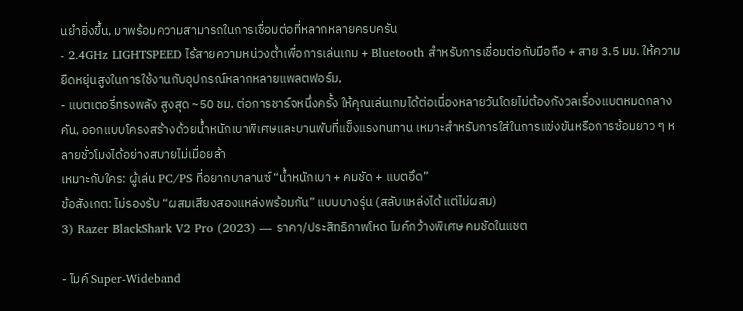นยำยิ่งขึ้น, มาพร้อมความสามารถในการเชื่อมต่อที่หลากหลายครบครัน
- 2.4GHz LIGHTSPEED ไร้สายความหน่วงต่ำเพื่อการเล่นเกม + Bluetooth สำหรับการเชื่อมต่อกับมือถือ + สาย 3.5 มม. ให้ความยืดหยุ่นสูงในการใช้งานกับอุปกรณ์หลากหลายแพลตฟอร์ม,
- แบตเตอรี่ทรงพลัง สูงสุด ~50 ชม. ต่อการชาร์จหนึ่งครั้ง ให้คุณเล่นเกมได้ต่อเนื่องหลายวันโดยไม่ต้องกังวลเรื่องแบตหมดกลางคัน, ออกแบบโครงสร้างด้วยน้ำหนักเบาพิเศษและบานพับที่แข็งแรงทนทาน เหมาะสำหรับการใส่ในการแข่งขันหรือการซ้อมยาว ๆ หลายชั่วโมงได้อย่างสบายไม่เมื่อยล้า
เหมาะกับใคร: ผู้เล่น PC/PS ที่อยากบาลานซ์ “น้ำหนักเบา + คมชัด + แบตอึด”
ข้อสังเกต: ไม่รองรับ “ผสมเสียงสองแหล่งพร้อมกัน” แบบบางรุ่น (สลับแหล่งได้ แต่ไม่ผสม)
3) Razer BlackShark V2 Pro (2023) — ราคา/ประสิทธิภาพโหด ไมค์กว้างพิเศษ คมชัดในแชต

- ไมค์ Super-Wideband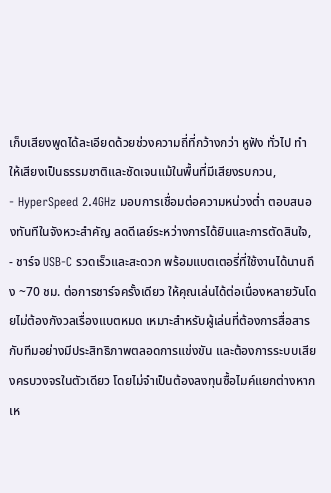เก็บเสียงพูดได้ละเอียดด้วยช่วงความถี่ที่กว้างกว่า หูฟัง ทั่วไป ทำให้เสียงเป็นธรรมชาติและชัดเจนแม้ในพื้นที่มีเสียงรบกวน,
- HyperSpeed 2.4GHz มอบการเชื่อมต่อความหน่วงต่ำ ตอบสนองทันทีในจังหวะสำคัญ ลดดีเลย์ระหว่างการได้ยินและการตัดสินใจ,
- ชาร์จ USB-C รวดเร็วและสะดวก พร้อมแบตเตอรี่ที่ใช้งานได้นานถึง ~70 ชม. ต่อการชาร์จครั้งเดียว ให้คุณเล่นได้ต่อเนื่องหลายวันโดยไม่ต้องกังวลเรื่องแบตหมด เหมาะสำหรับผู้เล่นที่ต้องการสื่อสารกับทีมอย่างมีประสิทธิภาพตลอดการแข่งขัน และต้องการระบบเสียงครบวงจรในตัวเดียว โดยไม่จำเป็นต้องลงทุนซื้อไมค์แยกต่างหาก
เห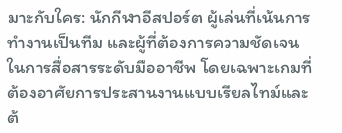มาะกับใคร: นักกีฬาอีสปอร์ต ผู้เล่นที่เน้นการทำงานเป็นทีม และผู้ที่ต้องการความชัดเจนในการสื่อสารระดับมืออาชีพ โดยเฉพาะเกมที่ต้องอาศัยการประสานงานแบบเรียลไทม์และต้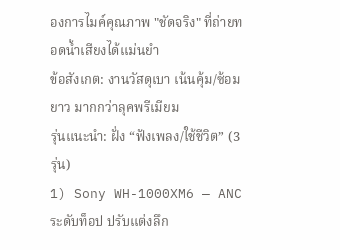องการไมค์คุณภาพ "ชัดจริง" ที่ถ่ายทอดน้ำเสียงได้แม่นยำ
ข้อสังเกต: งานวัสดุเบา เน้นคุ้ม/ซ้อมยาว มากกว่าลุคพรีเมียม
รุ่นแนะนำ: ฝั่ง “ฟังเพลง/ใช้ชีวิต” (3 รุ่น)
1) Sony WH-1000XM6 — ANC ระดับท็อป ปรับแต่งลึก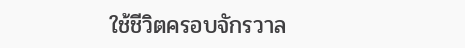ใช้ชีวิตครอบจักรวาล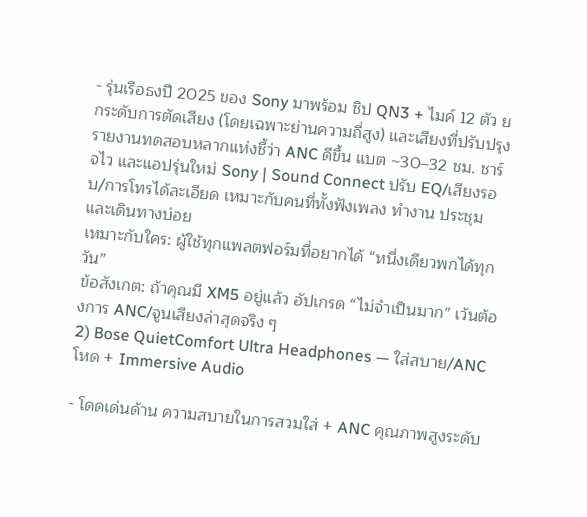- รุ่นเรือธงปี 2025 ของ Sony มาพร้อม ชิป QN3 + ไมค์ 12 ตัว ยกระดับการตัดเสียง (โดยเฉพาะย่านความถี่สูง) และเสียงที่ปรับปรุง รายงานทดสอบหลากแห่งชี้ว่า ANC ดีขึ้น แบต ~30–32 ชม. ชาร์จไว และแอปรุ่นใหม่ Sony | Sound Connect ปรับ EQ/เสียงรอบ/การโทรได้ละเอียด เหมาะกับคนที่ทั้งฟังเพลง ทำงาน ประชุม และเดินทางบ่อย
เหมาะกับใคร: ผู้ใช้ทุกแพลตฟอร์มที่อยากได้ “หนึ่งเดียวพกได้ทุกวัน”
ข้อสังเกต: ถ้าคุณมี XM5 อยู่แล้ว อัปเกรด “ไม่จำเป็นมาก” เว้นต้องการ ANC/จูนเสียงล่าสุดจริง ๆ
2) Bose QuietComfort Ultra Headphones — ใส่สบาย/ANC โหด + Immersive Audio

- โดดเด่นด้าน ความสบายในการสวมใส่ + ANC คุณภาพสูงระดับ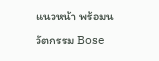แนวหน้า พร้อมนวัตกรรม Bose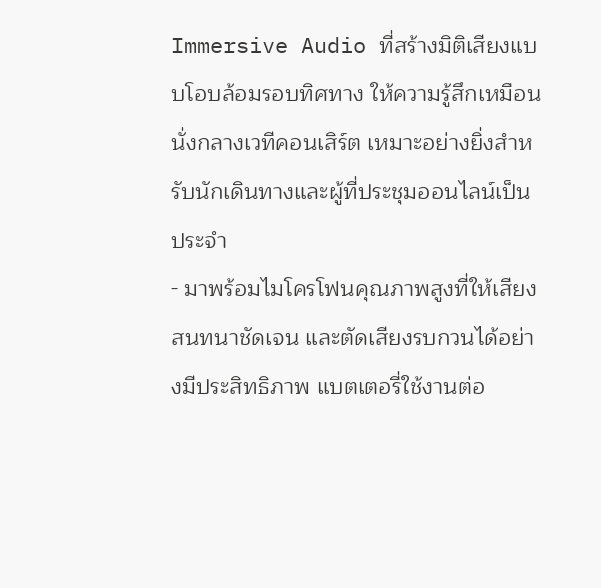Immersive Audio ที่สร้างมิติเสียงแบบโอบล้อมรอบทิศทาง ให้ความรู้สึกเหมือนนั่งกลางเวทีคอนเสิร์ต เหมาะอย่างยิ่งสำหรับนักเดินทางและผู้ที่ประชุมออนไลน์เป็นประจำ
- มาพร้อมไมโครโฟนคุณภาพสูงที่ให้เสียงสนทนาชัดเจน และตัดเสียงรบกวนได้อย่างมีประสิทธิภาพ แบตเตอรี่ใช้งานต่อ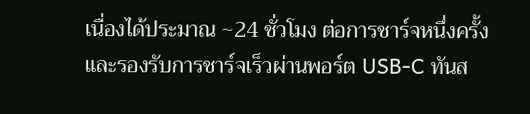เนื่องได้ประมาณ ~24 ชั่วโมง ต่อการชาร์จหนึ่งครั้ง และรองรับการชาร์จเร็วผ่านพอร์ต USB-C ทันส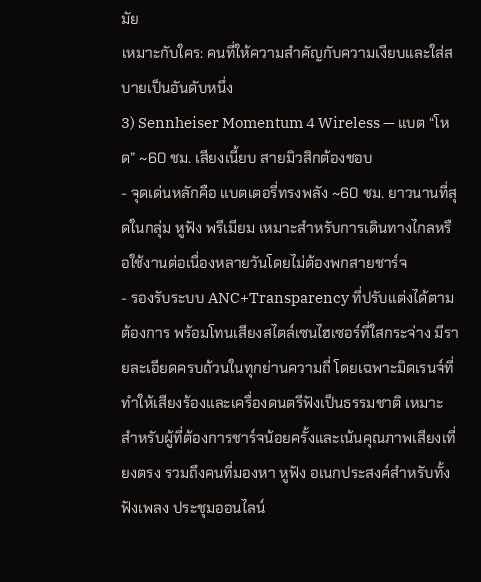มัย
เหมาะกับใคร: คนที่ให้ความสำคัญกับความเงียบและใส่สบายเป็นอันดับหนึ่ง
3) Sennheiser Momentum 4 Wireless — แบต “โหด” ~60 ชม. เสียงเนี้ยบ สายมิวสิกต้องชอบ
- จุดเด่นหลักคือ แบตเตอรี่ทรงพลัง ~60 ชม. ยาวนานที่สุดในกลุ่ม หูฟัง พรีเมียม เหมาะสำหรับการเดินทางไกลหรือใช้งานต่อเนื่องหลายวันโดยไม่ต้องพกสายชาร์จ
- รองรับระบบ ANC+Transparency ที่ปรับแต่งได้ตามต้องการ พร้อมโทนเสียงสไตล์เซนไฮเซอร์ที่ใสกระจ่าง มีรายละเอียดครบถ้วนในทุกย่านความถี่ โดยเฉพาะมิดเรนจ์ที่ทำให้เสียงร้องและเครื่องดนตรีฟังเป็นธรรมชาติ เหมาะสำหรับผู้ที่ต้องการชาร์จน้อยครั้งและเน้นคุณภาพเสียงเที่ยงตรง รวมถึงคนที่มองหา หูฟัง อเนกประสงค์สำหรับทั้งฟังเพลง ประชุมออนไลน์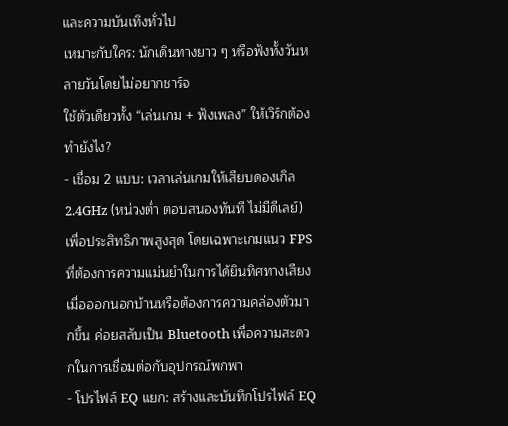และความบันเทิงทั่วไป
เหมาะกับใคร: นักเดินทางยาว ๆ หรือฟังทั้งวันหลายวันโดยไม่อยากชาร์จ
ใช้ตัวเดียวทั้ง “เล่นเกม + ฟังเพลง” ให้เวิร์กต้องทำยังไง?
- เชื่อม 2 แบบ: เวลาเล่นเกมให้เสียบดองเกิล 2.4GHz (หน่วงต่ำ ตอบสนองทันที ไม่มีดีเลย์) เพื่อประสิทธิภาพสูงสุด โดยเฉพาะเกมแนว FPS ที่ต้องการความแม่นยำในการได้ยินทิศทางเสียง เมื่อออกนอกบ้านหรือต้องการความคล่องตัวมากขึ้น ค่อยสลับเป็น Bluetooth เพื่อความสะดวกในการเชื่อมต่อกับอุปกรณ์พกพา
- โปรไฟล์ EQ แยก: สร้างและบันทึกโปรไฟล์ EQ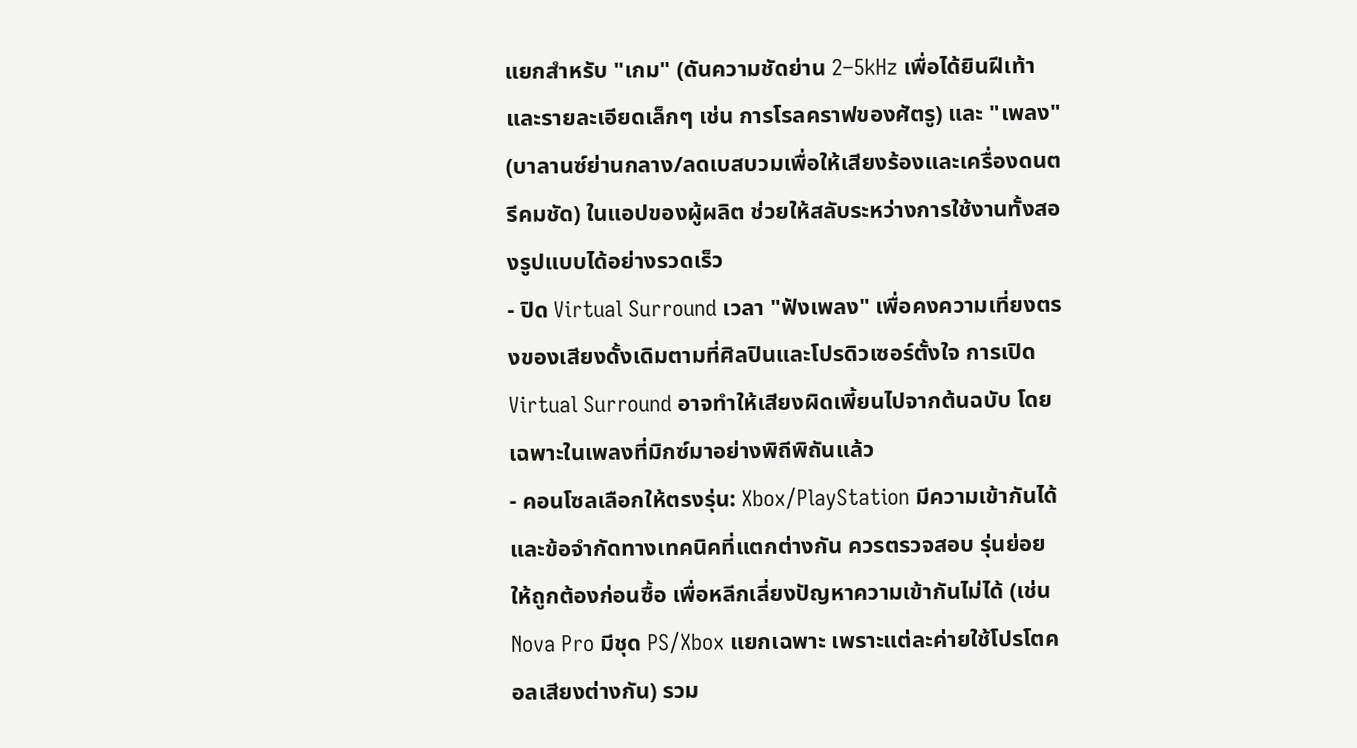แยกสำหรับ "เกม" (ดันความชัดย่าน 2–5kHz เพื่อได้ยินฝีเท้าและรายละเอียดเล็กๆ เช่น การโรลคราฟของศัตรู) และ "เพลง" (บาลานซ์ย่านกลาง/ลดเบสบวมเพื่อให้เสียงร้องและเครื่องดนตรีคมชัด) ในแอปของผู้ผลิต ช่วยให้สลับระหว่างการใช้งานทั้งสองรูปแบบได้อย่างรวดเร็ว
- ปิด Virtual Surround เวลา "ฟังเพลง" เพื่อคงความเที่ยงตรงของเสียงดั้งเดิมตามที่ศิลปินและโปรดิวเซอร์ตั้งใจ การเปิด Virtual Surround อาจทำให้เสียงผิดเพี้ยนไปจากต้นฉบับ โดยเฉพาะในเพลงที่มิกซ์มาอย่างพิถีพิถันแล้ว
- คอนโซลเลือกให้ตรงรุ่น: Xbox/PlayStation มีความเข้ากันได้และข้อจำกัดทางเทคนิคที่แตกต่างกัน ควรตรวจสอบ รุ่นย่อย ให้ถูกต้องก่อนซื้อ เพื่อหลีกเลี่ยงปัญหาความเข้ากันไม่ได้ (เช่น Nova Pro มีชุด PS/Xbox แยกเฉพาะ เพราะแต่ละค่ายใช้โปรโตคอลเสียงต่างกัน) รวม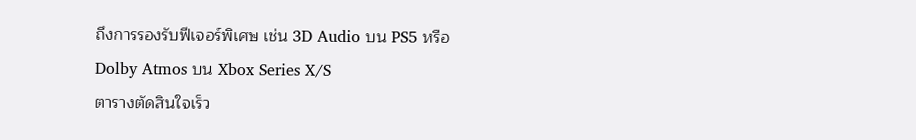ถึงการรองรับฟีเจอร์พิเศษ เช่น 3D Audio บน PS5 หรือ Dolby Atmos บน Xbox Series X/S
ตารางตัดสินใจเร็ว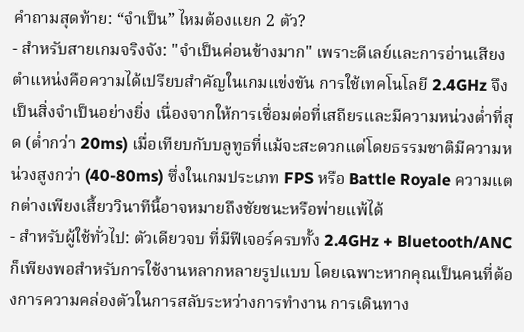คำถามสุดท้าย: “จำเป็น” ไหมต้องแยก 2 ตัว?
- สำหรับสายเกมจริงจัง: "จำเป็นค่อนข้างมาก" เพราะดีเลย์และการอ่านเสียงตำแหน่งคือความได้เปรียบสำคัญในเกมแข่งขัน การใช้เทคโนโลยี 2.4GHz จึงเป็นสิ่งจำเป็นอย่างยิ่ง เนื่องจากให้การเชื่อมต่อที่เสถียรและมีความหน่วงต่ำที่สุด (ต่ำกว่า 20ms) เมื่อเทียบกับบลูทูธที่แม้จะสะดวกแต่โดยธรรมชาติมีความหน่วงสูงกว่า (40-80ms) ซึ่งในเกมประเภท FPS หรือ Battle Royale ความแตกต่างเพียงเสี้ยววินาทีนี้อาจหมายถึงชัยชนะหรือพ่ายแพ้ได้
- สำหรับผู้ใช้ทั่วไป: ตัวเดียวจบ ที่มีฟีเจอร์ครบทั้ง 2.4GHz + Bluetooth/ANC ก็เพียงพอสำหรับการใช้งานหลากหลายรูปแบบ โดยเฉพาะหากคุณเป็นคนที่ต้องการความคล่องตัวในการสลับระหว่างการทำงาน การเดินทาง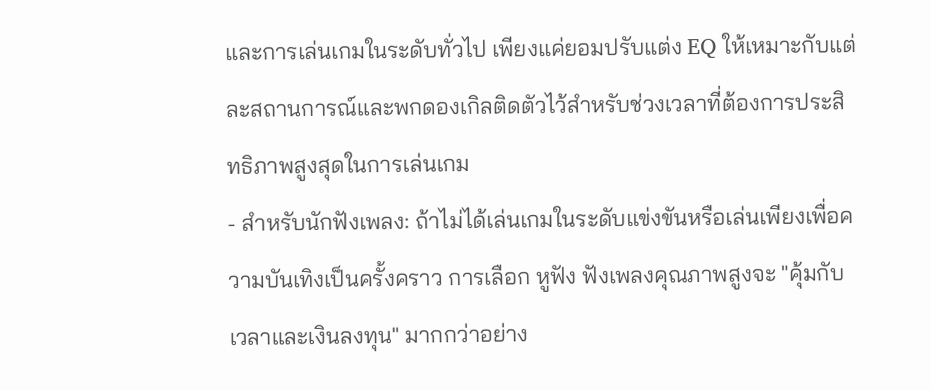และการเล่นเกมในระดับทั่วไป เพียงแค่ยอมปรับแต่ง EQ ให้เหมาะกับแต่ละสถานการณ์และพกดองเกิลติดตัวไว้สำหรับช่วงเวลาที่ต้องการประสิทธิภาพสูงสุดในการเล่นเกม
- สำหรับนักฟังเพลง: ถ้าไม่ได้เล่นเกมในระดับแข่งขันหรือเล่นเพียงเพื่อความบันเทิงเป็นครั้งคราว การเลือก หูฟัง ฟังเพลงคุณภาพสูงจะ "คุ้มกับเวลาและเงินลงทุน" มากกว่าอย่าง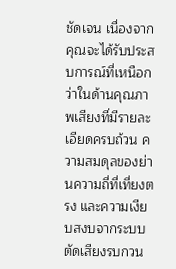ชัดเจน เนื่องจากคุณจะได้รับประสบการณ์ที่เหนือกว่าในด้านคุณภาพเสียงที่มีรายละเอียดครบถ้วน ความสมดุลของย่านความถี่ที่เที่ยงตรง และความเงียบสงบจากระบบตัดเสียงรบกวน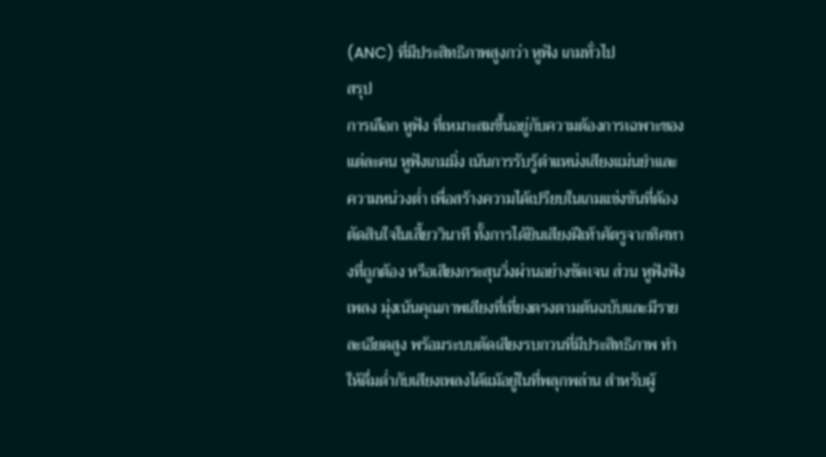(ANC) ที่มีประสิทธิภาพสูงกว่า หูฟัง เกมทั่วไป
สรุป
การเลือก หูฟัง ที่เหมาะสมขึ้นอยู่กับความต้องการเฉพาะของแต่ละคน หูฟังเกมมิ่ง เน้นการรับรู้ตำแหน่งเสียงแม่นยำและความหน่วงต่ำ เพื่อสร้างความได้เปรียบในเกมแข่งขันที่ต้องตัดสินใจในเสี้ยววินาที ทั้งการได้ยินเสียงฝีเท้าศัตรูจากทิศทางที่ถูกต้อง หรือเสียงกระสุนวิ่งผ่านอย่างชัดเจน ส่วน หูฟังฟังเพลง มุ่งเน้นคุณภาพเสียงที่เที่ยงตรงตามต้นฉบับและมีรายละเอียดสูง พร้อมระบบตัดเสียงรบกวนที่มีประสิทธิภาพ ทำให้ดื่มด่ำกับเสียงเพลงได้แม้อยู่ในที่พลุกพล่าน สำหรับผู้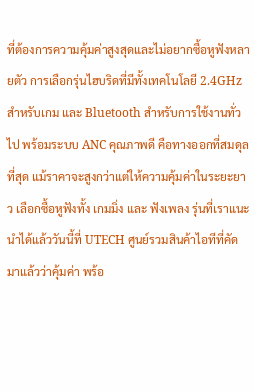ที่ต้องการความคุ้มค่าสูงสุดและไม่อยากซื้อหูฟังหลายตัว การเลือกรุ่นไฮบริดที่มีทั้งเทคโนโลยี 2.4GHz สำหรับเกม และ Bluetooth สำหรับการใช้งานทั่วไป พร้อมระบบ ANC คุณภาพดี คือทางออกที่สมดุลที่สุด แม้ราคาจะสูงกว่าแต่ให้ความคุ้มค่าในระยะยาว เลือกซื้อหูฟังทั้ง เกมมิ่ง และ ฟังเพลง รุ่นที่เราแนะนำได้แล้ววันนี้ที่ UTECH ศูนย์รวมสินค้าไอทีที่คัดมาแล้วว่าคุ้มค่า พร้อ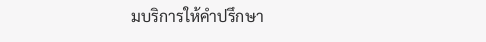มบริการให้คำปรึกษา